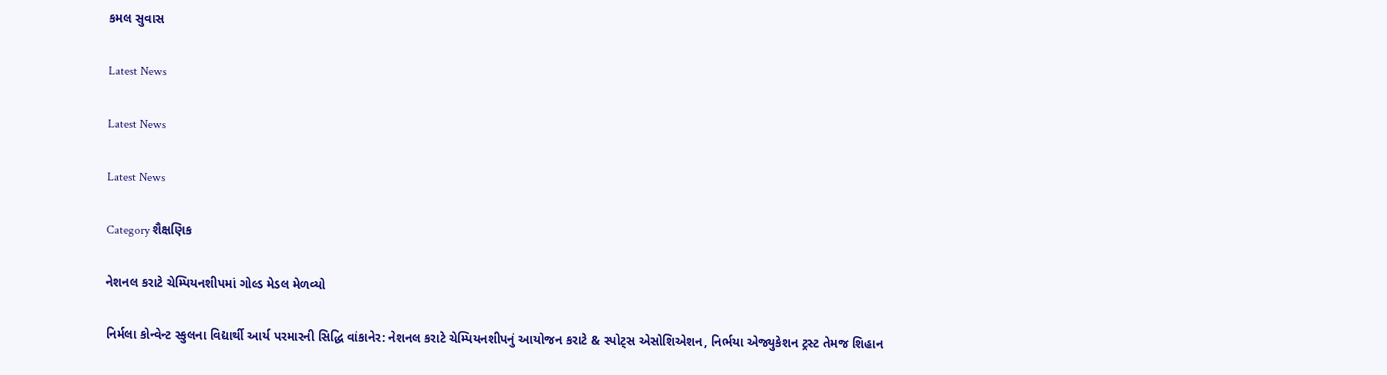કમલ સુવાસ

Latest News

Latest News

Latest News

Category શૈક્ષણિક

નેશનલ કરાટે ચેમ્પિયનશીપમાં ગોલ્ડ મેડલ મેળવ્યો

નિર્મલા કોન્વેન્ટ સ્કુલના વિદ્યાર્થી આર્ય પરમારની સિદ્ધિ વાંકાનેર: નેશનલ કરાટે ચેમ્પિયનશીપનું આયોજન કરાટે & સ્પોટ્સ એસોશિએશન, નિર્ભયા એજ્યુકેશન ટ્રસ્ટ તેમજ શિહાન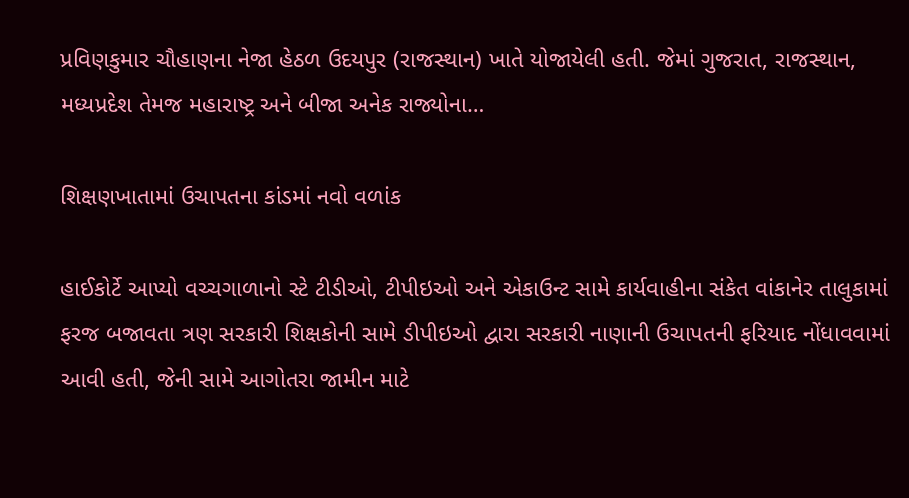પ્રવિણકુમાર ચૌહાણના નેજા હેઠળ ઉદયપુર (રાજસ્થાન) ખાતે યોજાયેલી હતી. જેમાં ગુજરાત, રાજસ્થાન, મધ્યપ્રદેશ તેમજ મહારાષ્ટ્ર અને બીજા અનેક રાજ્યોના…

શિક્ષણખાતામાં ઉચાપતના કાંડમાં નવો વળાંક

હાઈકોર્ટે આપ્યો વચ્ચગાળાનો સ્ટે ટીડીઓ, ટીપીઇઓ અને એકાઉન્ટ સામે કાર્યવાહીના સંકેત વાંકાનેર તાલુકામાં ફરજ બજાવતા ત્રણ સરકારી શિક્ષકોની સામે ડીપીઇઓ દ્વારા સરકારી નાણાની ઉચાપતની ફરિયાદ નોંધાવવામાં આવી હતી, જેની સામે આગોતરા જામીન માટે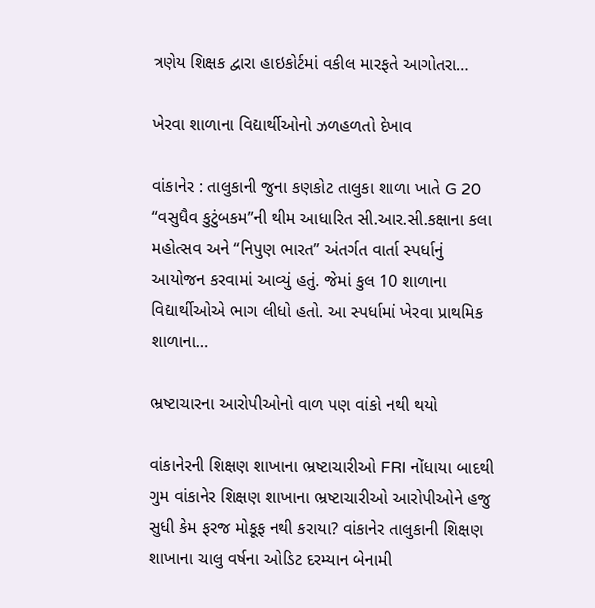ત્રણેય શિક્ષક દ્વારા હાઇકોર્ટમાં વકીલ મારફતે આગોતરા…

ખેરવા શાળાના વિદ્યાર્થીઓનો ઝળહળતો દેખાવ

વાંકાનેર : તાલુકાની જુના કણકોટ તાલુકા શાળા ખાતે G 20 “વસુધૈવ કુટુંબકમ”ની થીમ આધારિત સી.આર.સી.કક્ષાના કલા મહોત્સવ અને “નિપુણ ભારત” અંતર્ગત વાર્તા સ્પર્ધાનું આયોજન કરવામાં આવ્યું હતું. જેમાં કુલ 10 શાળાના વિદ્યાર્થીઓએ ભાગ લીધો હતો. આ સ્પર્ધામાં ખેરવા પ્રાથમિક શાળાના…

ભ્રષ્ટાચારના આરોપીઓનો વાળ પણ વાંકો નથી થયો

વાંકાનેરની શિક્ષણ શાખાના ભ્રષ્ટાચારીઓ FRI નોંધાયા બાદથી ગુમ વાંકાનેર શિક્ષણ શાખાના ભ્રષ્ટાચારીઓ આરોપીઓને હજુ સુધી કેમ ફરજ મોકૂફ નથી કરાયા? વાંકાનેર તાલુકાની શિક્ષણ શાખાના ચાલુ વર્ષના ઓડિટ દરમ્યાન બેનામી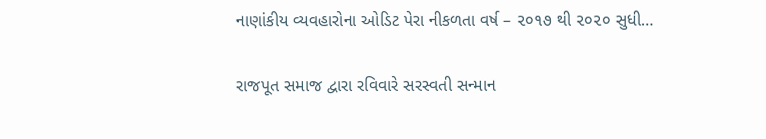નાણાંકીય વ્યવહારોના ઓડિટ પેરા નીકળતા વર્ષ – ૨૦૧૭ થી ૨૦૨૦ સુધી…

રાજપૂત સમાજ દ્વારા રવિવારે સરસ્વતી સન્માન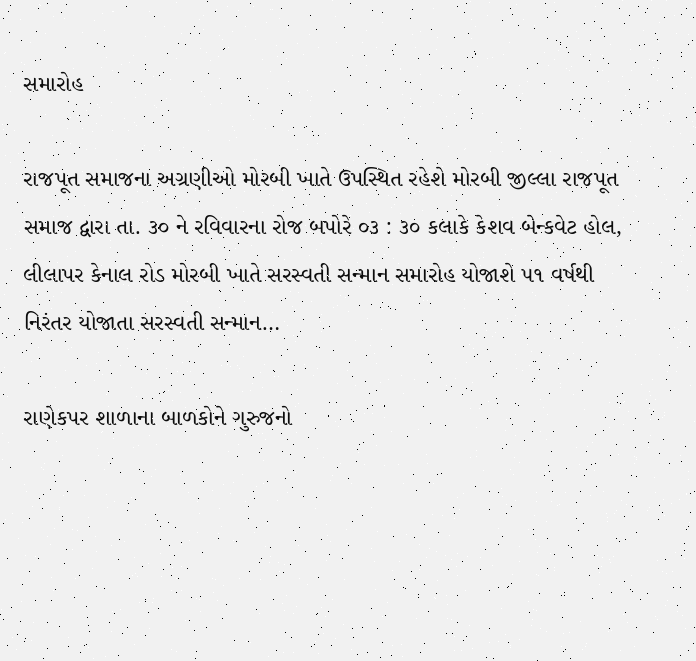સમારોહ

રાજપૂત સમાજના અગ્રણીઓ મોરબી ખાતે ઉપસ્થિત રહેશે મોરબી જીલ્લા રાજપૂત સમાજ દ્વારા તા. ૩૦ ને રવિવારના રોજ બપોરે ૦૩ : ૩૦ કલાકે કેશવ બેન્કવેટ હોલ, લીલાપર કેનાલ રોડ મોરબી ખાતે સરસ્વતી સન્માન સમારોહ યોજાશે ૫૧ વર્ષથી નિરંતર યોજાતા સરસ્વતી સન્માન…

રાણેકપર શાળાના બાળકોને ગુરુજનો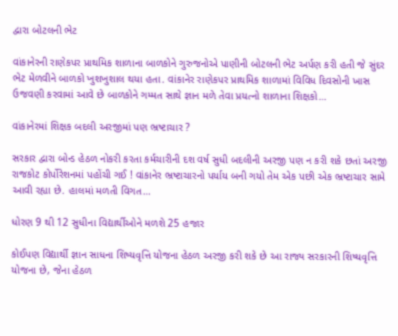દ્વારા બોટલની ભેટ

વાંકાનેરની રાણેકપર પ્રાથમિક શાળાના બાળકોને ગુરુજનોએ પાણીની બોટલની ભેટ અર્પણ કરી હતી જે સુંદર ભેટ મેળવીને બાળકો ખુશખુશાલ થયા હતા. વાંકાનેર રાણેકપર પ્રાથમિક શાળામાં વિવિધ દિવસોની ખાસ ઉજવણી કરવામાં આવે છે બાળકોને ગમ્મત સાથે જ્ઞાન મળે તેવા પ્રયત્નો શાળાના શિક્ષકો…

વાંકાનેરમાં શિક્ષક બદલી અરજીમાં પણ ભ્રષ્ટાચાર ?

સરકાર દ્વારા બોન્ડ હેઠળ નોકરી કરતા કર્મચારીની દશ વર્ષ સુધી બદલીની અરજી પણ ન કરી શકે છતાં અરજી રાજકોટ કોર્પોરેશનમાં પહોંચી ગઈ ! વાંકાનેર ભ્રષ્ટાચારનો પર્યાય બની ગયો તેમ એક પછી એક ભ્રષ્ટાચાર સામે આવી રહ્યા છે. હાલમાં મળતી વિગત…

ધોરણ 9 થી 12 સુધીના વિદ્યાર્થીઓને મળશે 25 હજાર

કોઈપણ વિદ્યાર્થી જ્ઞાન સાધના શિષ્યવૃત્તિ યોજના હેઠળ અરજી કરી શકે છે આ રાજ્ય સરકારની શિષ્યવૃત્તિ યોજના છે, જેના હેઠળ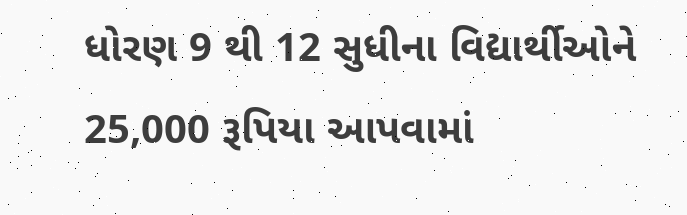ધોરણ 9 થી 12 સુધીના વિદ્યાર્થીઓને 25,000 રૂપિયા આપવામાં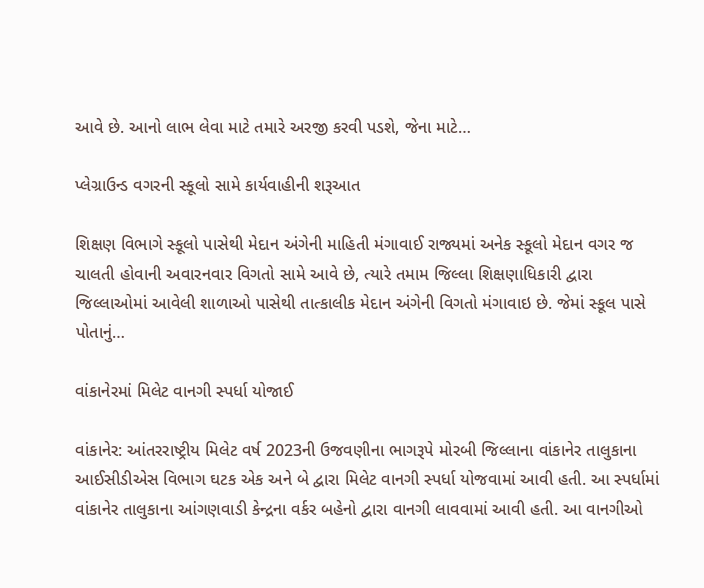આવે છે. આનો લાભ લેવા માટે તમારે અરજી કરવી પડશે, જેના માટે…

પ્લેગ્રાઉન્ડ વગરની સ્કૂલો સામે કાર્યવાહીની શરૂઆત

શિક્ષણ વિભાગે સ્કૂલો પાસેથી મેદાન અંગેની માહિતી મંગાવાઈ રાજ્યમાં અનેક સ્કૂલો મેદાન વગર જ ચાલતી હોવાની અવારનવાર વિગતો સામે આવે છે, ત્યારે તમામ જિલ્લા શિક્ષણાધિકારી દ્વારા જિલ્લાઓમાં આવેલી શાળાઓ પાસેથી તાત્કાલીક મેદાન અંગેની વિગતો મંગાવાઇ છે. જેમાં સ્કૂલ પાસે પોતાનું…

વાંકાનેરમાં મિલેટ વાનગી સ્પર્ધા યોજાઈ

વાંકાનેર: આંતરરાષ્ટ્રીય મિલેટ વર્ષ 2023ની ઉજવણીના ભાગરૂપે મોરબી જિલ્લાના વાંકાનેર તાલુકાના આઈસીડીએસ વિભાગ ઘટક એક અને બે દ્વારા મિલેટ વાનગી સ્પર્ધા યોજવામાં આવી હતી. આ સ્પર્ધામાં વાંકાનેર તાલુકાના આંગણવાડી કેન્દ્રના વર્કર બહેનો દ્વારા વાનગી લાવવામાં આવી હતી. આ વાનગીઓ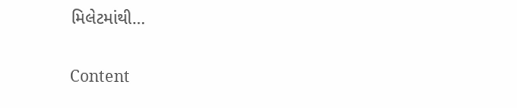મિલેટમાંથી…

Content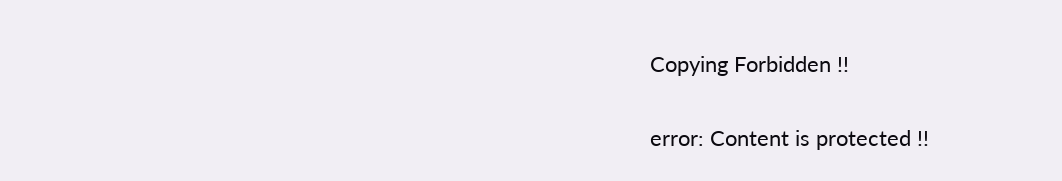Copying Forbidden !!

error: Content is protected !!